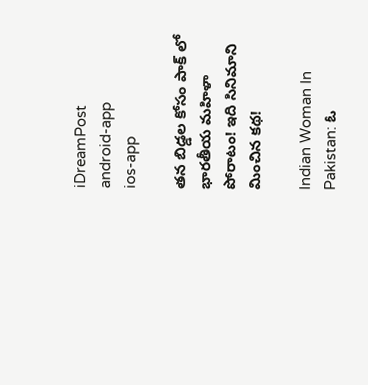iDreamPost
android-app
ios-app

తన బిడ్డల కోసం పాక్ లో భారతీయ మహిళా పోరాటం! ఇది సినిమాని మించిన కథ!

Indian Woman In Pakistan: ఓ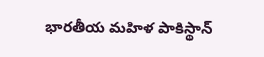భారతీయ మహిళ పాకిస్థాన్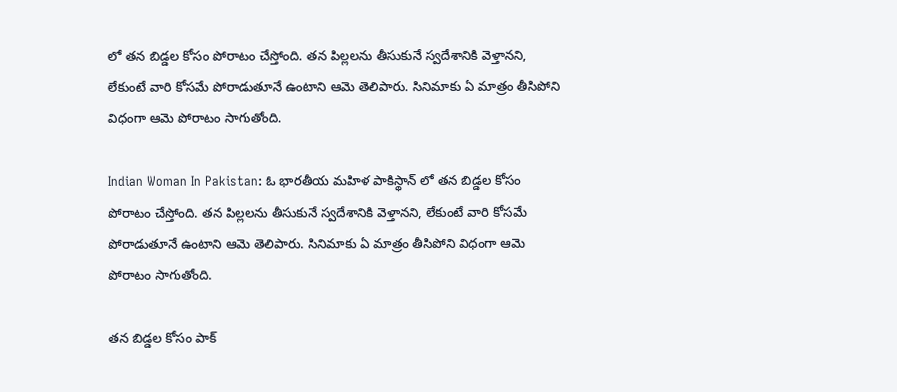లో తన బిడ్డల కోసం పోరాటం చేస్తోంది. తన పిల్లలను తీసుకునే స్వదేశానికి వెళ్తానని, లేకుంటే వారి కోసమే పోరాడుతూనే ఉంటాని ఆమె తెలిపారు. సినిమాకు ఏ మాత్రం తీసిపోని విధంగా ఆమె పోరాటం సాగుతోంది.

Indian Woman In Pakistan: ఓ భారతీయ మహిళ పాకిస్థాన్ లో తన బిడ్డల కోసం పోరాటం చేస్తోంది. తన పిల్లలను తీసుకునే స్వదేశానికి వెళ్తానని, లేకుంటే వారి కోసమే పోరాడుతూనే ఉంటాని ఆమె తెలిపారు. సినిమాకు ఏ మాత్రం తీసిపోని విధంగా ఆమె పోరాటం సాగుతోంది.

తన బిడ్డల కోసం పాక్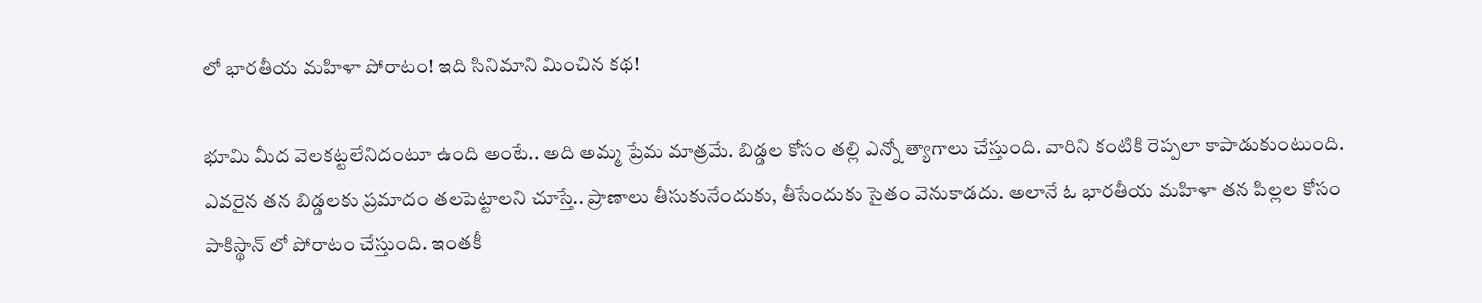లో భారతీయ మహిళా పోరాటం! ఇది సినిమాని మించిన కథ!

భూమి మీద వెలకట్టలేనిదంటూ ఉంది అంటే.. అది అమ్మ ప్రేమ మాత్రమే. బిడ్డల కోసం తల్లి ఎన్నో త్యాగాలు చేస్తుంది. వారిని కంటికి రెప్పలా కాపాడుకుంటుంది. ఎవరైన తన బిడ్డలకు ప్రమాదం తలపెట్టాలని చూస్తే.. ప్రాణాలు తీసుకునేందుకు, తీసేందుకు సైతం వెనుకాడదు. అలానే ఓ భారతీయ మహిళా తన పిల్లల కోసం పాకిస్థాన్ లో పోరాటం చేస్తుంది. ఇంతకీ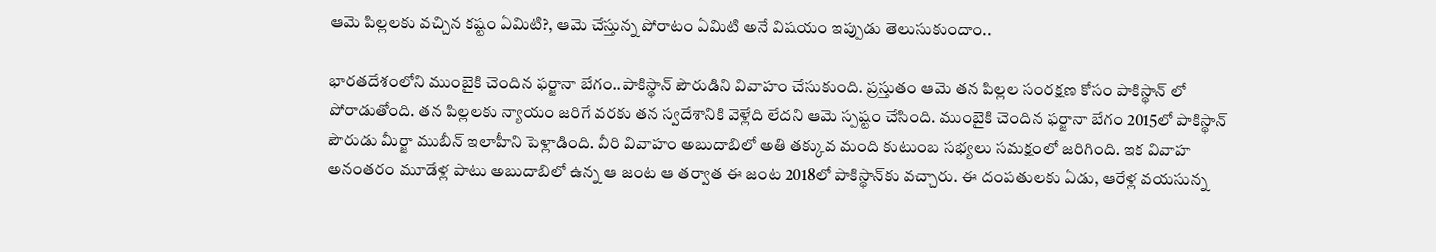ఆమె పిల్లలకు వచ్చిన కష్టం ఏమిటి?, ఆమె చేస్తున్న పోరాటం ఏమిటి అనే విషయం ఇప్పుడు తెలుసుకుందాం..

భారతదేశంలోని ముంబైకి చెందిన ఫర్జానా బేగం..పాకిస్థాన్ పౌరుడిని వివాహం చేసుకుంది. ప్రస్తుతం ఆమె తన పిల్లల సంరక్షణ కోసం పాకిస్థాన్ లో పోరాడుతోంది. తన పిల్లలకు న్యాయం జరిగే వరకు తన స్వదేశానికి వెళ్లేది లేదని ఆమె స్పష్టం చేసింది. ముంబైకి చెందిన ఫర్జానా బేగం 2015లో పాకిస్థాన్ పౌరుడు మీర్జా ముబీన్ ఇలాహీని పెళ్లాడింది. వీరి వివాహం అబుదాబిలో అతి తక్కువ మంది కుటుంబ సభ్యలు సమక్షంలో జరిగింది. ఇక వివాహ అనంతరం మూడేళ్ల పాటు అబుదాబిలో ఉన్న ఆ జంట ఆ తర్వాత ఈ జంట 2018లో పాకిస్థాన్‌కు వచ్చారు. ఈ దంపతులకు ఏడు, ఆరేళ్ల వయసున్న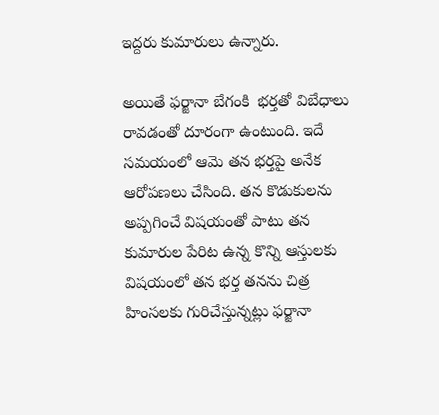ఇద్దరు కుమారులు ఉన్నారు.

అయితే ఫర్జానా బేగంకి  భర్తతో విబేధాలు రావడంతో దూరంగా ఉంటుంది. ఇదే సమయంలో ఆమె తన భర్తపై అనేక ఆరోపణలు చేసింది. తన కొడుకులను అప్పగించే విషయంతో పాటు తన కుమారుల పేరిట ఉన్న కొన్ని ఆస్తులకు  విషయంలో తన భర్త తనను చిత్ర హింసలకు గురిచేస్తున్నట్లు ఫర్జానా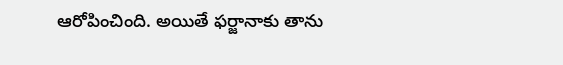ఆరోపించింది. అయితే ఫర్జానాకు తాను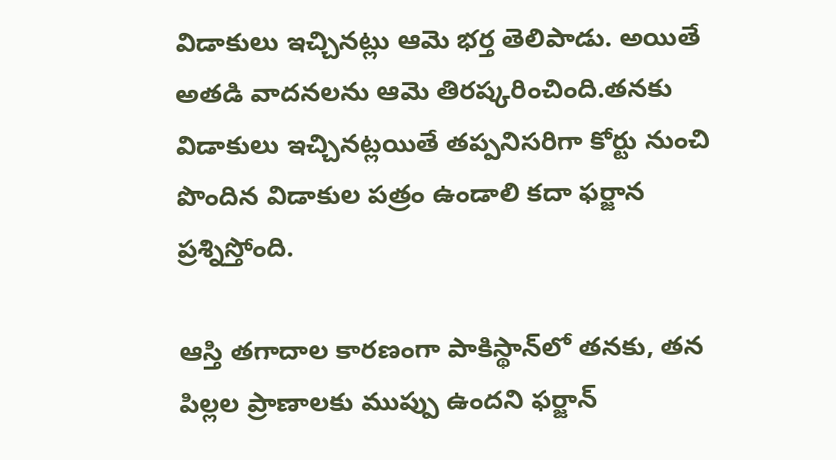విడాకులు ఇచ్చినట్లు ఆమె భర్త తెలిపాడు. అయితే అతడి వాదనలను ఆమె తిరష్కరించింది.తనకు విడాకులు ఇచ్చినట్లయితే తప్పనిసరిగా కోర్టు నుంచి పొందిన విడాకుల పత్రం ఉండాలి కదా ఫర్జాన ప్రశ్నిస్తోంది.

ఆస్తి తగాదాల కారణంగా పాకిస్థాన్‌లో తనకు, తన పిల్లల ప్రాణాలకు ముప్పు ఉందని ఫర్జాన్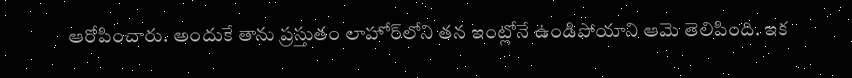ఆరోపించారు. అందుకే తాను ప్రస్తుతం లాహోర్‌లోని తన ఇంట్లోనే ఉండిపోయాని ఆమె తెలిపింది. ఇక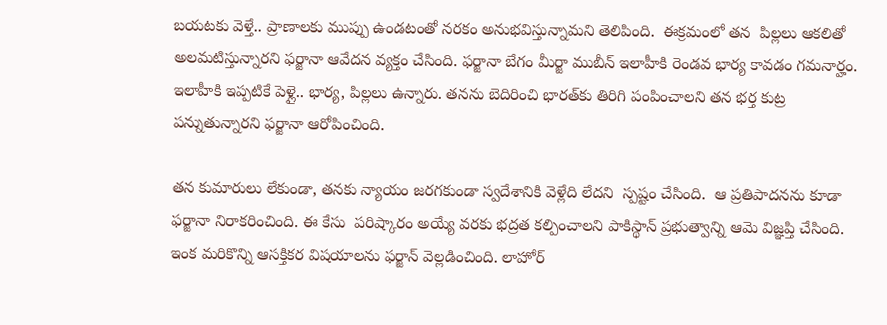బయటకు వెళ్తే.. ప్రాణాలకు ముప్పు ఉండటంతో నరకం అనుభవిస్తున్నామని తెలిపింది.  ఈక్రమంలో తన  పిల్లలు ఆకలితో అలమటిస్తున్నారని ఫర్జానా ఆవేదన వ్యక్తం చేసింది. ఫర్జానా బేగం మీర్జా ముబీన్ ఇలాహీకి రెండవ భార్య కావడం గమనార్హం. ఇలాహీకి ఇప్పటికే పెళ్లై.. భార్య, పిల్లలు ఉన్నారు. తనను బెదిరించి భారత్‌కు తిరిగి పంపించాలని తన భర్త కుట్ర పన్నుతున్నారని ఫర్జానా ఆరోపించింది.

తన కుమారులు లేకుండా, తనకు న్యాయం జరగకుండా స్వదేశానికి వెళ్లేది లేదని  స్పష్టం చేసింది.  ఆ ప్రతిపాదనను కూడా  ఫర్జానా నిరాకరించింది. ఈ కేసు  పరిష్కారం అయ్యే వరకు భద్రత కల్పించాలని పాకిస్థాన్ ప్రభుత్వాన్ని ఆమె విజ్ఞప్తి చేసింది. ఇంక మరికొన్ని ఆసక్తికర విషయాలను ఫర్జాన్ వెల్లడించింది. లాహోర్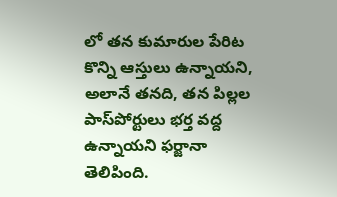లో తన కుమారుల పేరిట కొన్ని ఆస్తులు ఉన్నాయని, అలానే తనది, తన పిల్లల పాస్‌పోర్టులు భర్త వద్ద ఉన్నాయని ఫర్జానా తెలిపింది.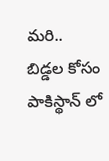మరి.. బిడ్డల కోసం పాకిస్థాన్ లో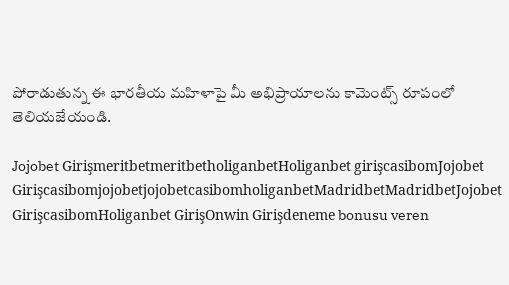పోరాడుతున్న ఈ భారతీయ మహిళాపై మీ అభిప్రాయాలను కామెంట్స్ రూపంలో తెలియజేయండి.

Jojobet GirişmeritbetmeritbetholiganbetHoliganbet girişcasibomJojobet GirişcasibomjojobetjojobetcasibomholiganbetMadridbetMadridbetJojobet GirişcasibomHoliganbet GirişOnwin Girişdeneme bonusu veren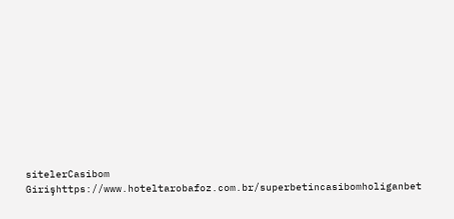sitelerCasibom Girişhttps://www.hoteltarobafoz.com.br/superbetincasibomholiganbet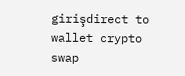girişdirect to wallet crypto swap